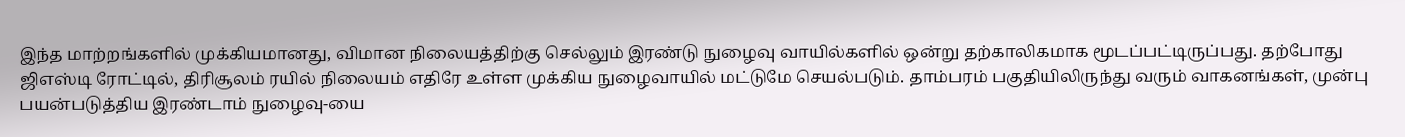இந்த மாற்றங்களில் முக்கியமானது, விமான நிலையத்திற்கு செல்லும் இரண்டு நுழைவு வாயில்களில் ஒன்று தற்காலிகமாக மூடப்பட்டிருப்பது. தற்போது ஜிஎஸ்டி ரோட்டில், திரிசூலம் ரயில் நிலையம் எதிரே உள்ள முக்கிய நுழைவாயில் மட்டுமே செயல்படும். தாம்பரம் பகுதியிலிருந்து வரும் வாகனங்கள், முன்பு பயன்படுத்திய இரண்டாம் நுழைவு-யை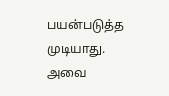பயன்படுத்த முடியாது. அவை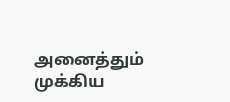அனைத்தும் முக்கிய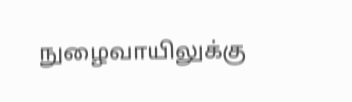நுழைவாயிலுக்கு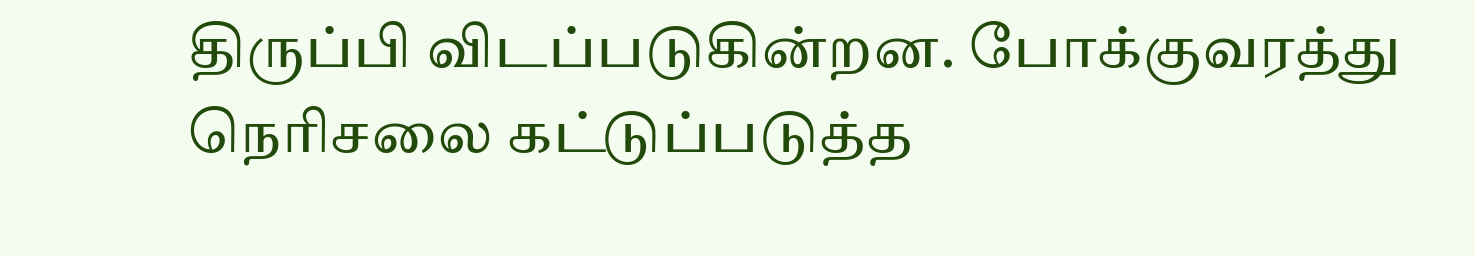திருப்பி விடப்படுகின்றன. போக்குவரத்து நெரிசலை கட்டுப்படுத்த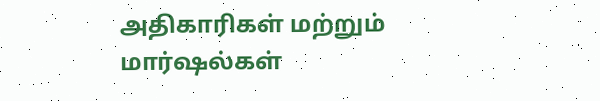அதிகாரிகள் மற்றும் மார்ஷல்கள்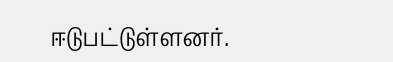ஈடுபட்டுள்ளனர்.